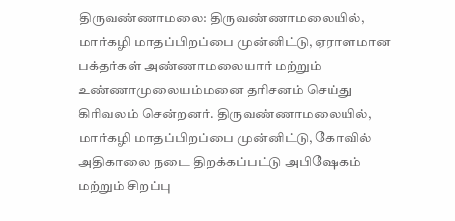திருவண்ணாமலை: திருவண்ணாமலையில், மார்கழி மாதப்பிறப்பை முன்னிட்டு, ஏராளமான பக்தர்கள் அண்ணாமலையார் மற்றும் உண்ணாமுலையம்மனை தரிசனம் செய்து கிரிவலம் சென்றனர். திருவண்ணாமலையில், மார்கழி மாதப்பிறப்பை முன்னிட்டு, கோவில் அதிகாலை நடை திறக்கப்பட்டு அபிஷேகம் மற்றும் சிறப்பு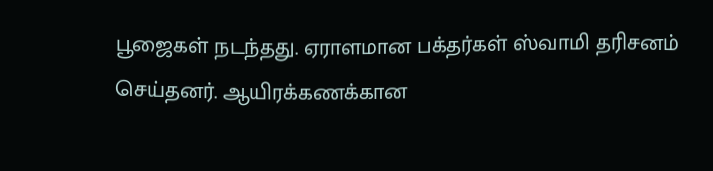பூஜைகள் நடந்தது. ஏராளமான பக்தர்கள் ஸ்வாமி தரிசனம் செய்தனர். ஆயிரக்கணக்கான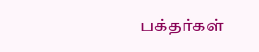பக்தர்கள்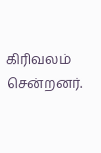கிரிவலம் சென்றனர்.